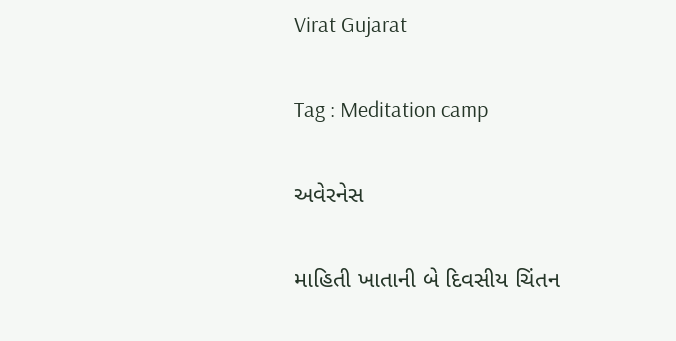Virat Gujarat

Tag : Meditation camp

અવેરનેસ

માહિતી ખાતાની બે દિવસીય ચિંતન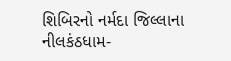શિબિરનો નર્મદા જિલ્લાના નીલકંઠધામ-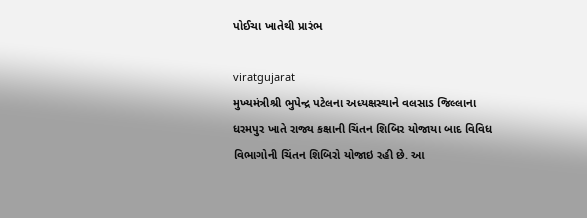પોઈચા ખાતેથી પ્રારંભ

viratgujarat
મુખ્યમંત્રીશ્રી ભુપેન્દ્ર પટેલના અધ્યક્ષસ્થાને વલસાડ જિલ્લાના ધરમપુર ખાતે રાજ્ય કક્ષાની ચિંતન શિબિર યોજાયા બાદ વિવિધ વિભાગોની ચિંતન શિબિરો યોજાઇ રહી છે. આ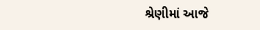શ્રેણીમાં આજે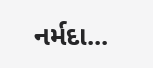નર્મદા...